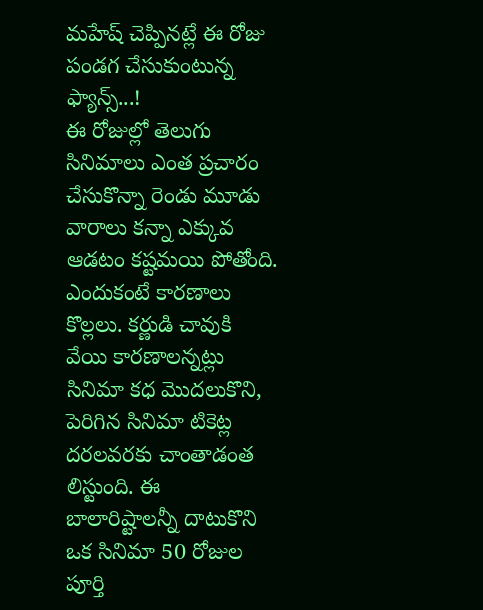మహేష్ చెప్పినట్లే ఈ రోజు పండగ చేసుకుంటున్న ఫ్యాన్స్...!
ఈ రోజుల్లో తెలుగు సినిమాలు ఎంత ప్రచారం చేసుకొన్నా రెండు మూడు వారాలు కన్నా ఎక్కువ ఆడటం కష్టమయి పోతోంది. ఎందుకంటే కారణాలు కొల్లలు. కర్ణుడి చావుకి వేయి కారణాలన్నట్లు సినిమా కధ మొదలుకొని, పెరిగిన సినిమా టికెట్ల దరలవరకు చాంతాడంత లిస్టుంది. ఈ బాలారిష్టాలన్నీ దాటుకొని ఒక సినిమా 50 రోజుల పూర్తి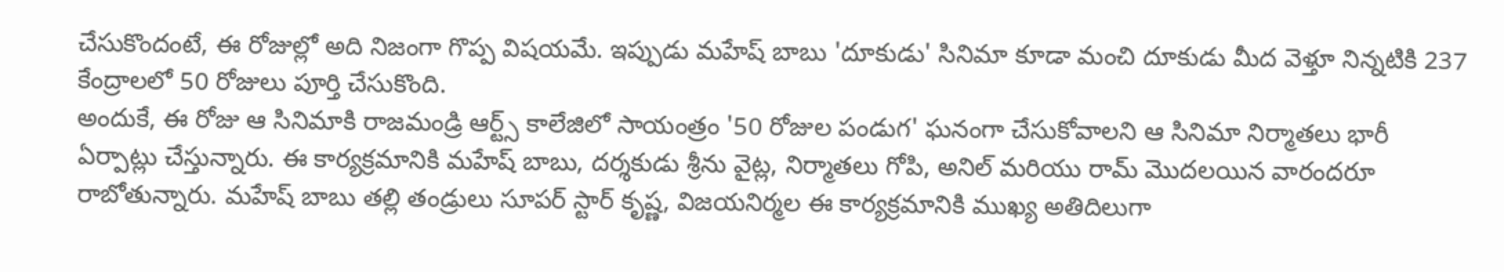చేసుకొందంటే, ఈ రోజుల్లో అది నిజంగా గొప్ప విషయమే. ఇప్పుడు మహేష్ బాబు 'దూకుడు' సినిమా కూడా మంచి దూకుడు మీద వెళ్తూ నిన్నటికి 237 కేంద్రాలలో 50 రోజులు పూర్తి చేసుకొంది.
అందుకే, ఈ రోజు ఆ సినిమాకి రాజమండ్రి ఆర్ట్స్ కాలేజిలో సాయంత్రం '50 రోజుల పండుగ' ఘనంగా చేసుకోవాలని ఆ సినిమా నిర్మాతలు భారీ ఏర్పాట్లు చేస్తున్నారు. ఈ కార్యక్రమానికి మహేష్ బాబు, దర్శకుడు శ్రీను వైట్ల, నిర్మాతలు గోపి, అనిల్ మరియు రామ్ మొదలయిన వారందరూ రాబోతున్నారు. మహేష్ బాబు తల్లి తండ్రులు సూపర్ స్టార్ కృష్ణ, విజయనిర్మల ఈ కార్యక్రమానికి ముఖ్య అతిదిలుగా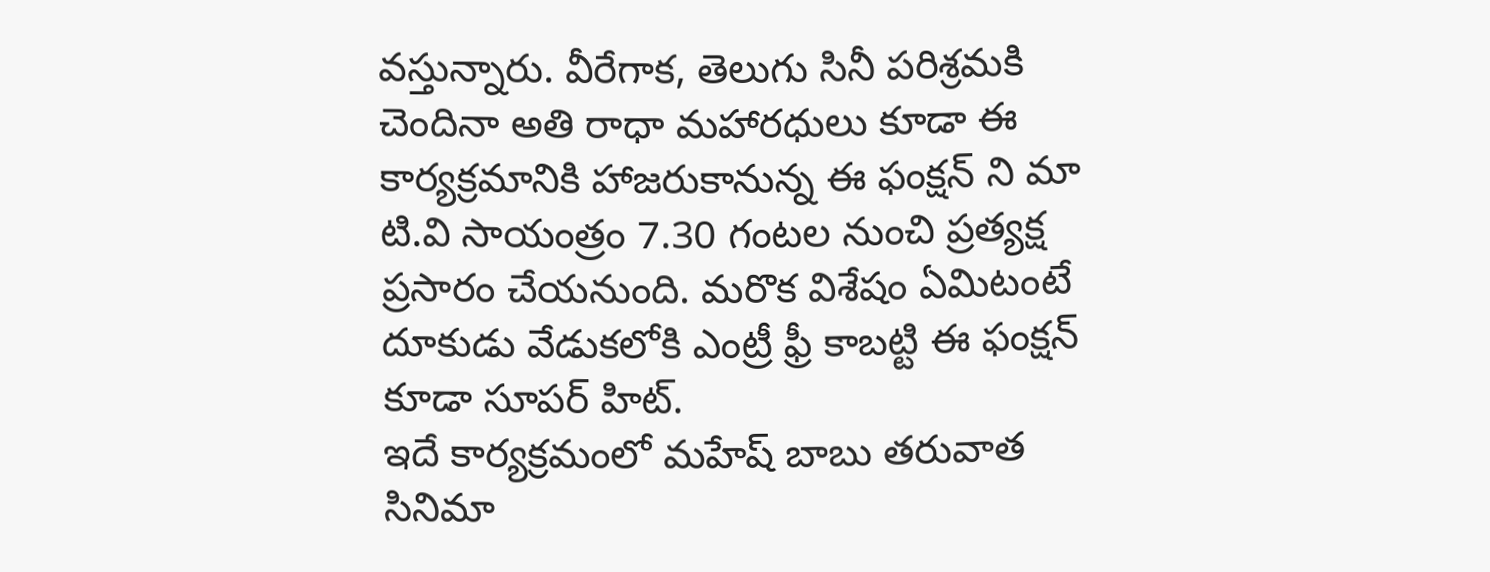వస్తున్నారు. వీరేగాక, తెలుగు సినీ పరిశ్రమకి చెందినా అతి రాధా మహారధులు కూడా ఈ కార్యక్రమానికి హాజరుకానున్న ఈ ఫంక్షన్ ని మా టి.వి సాయంత్రం 7.30 గంటల నుంచి ప్రత్యక్ష ప్రసారం చేయనుంది. మరొక విశేషం ఏమిటంటే దూకుడు వేడుకలోకి ఎంట్రీ ఫ్రీ కాబట్టి ఈ ఫంక్షన్ కూడా సూపర్ హిట్.
ఇదే కార్యక్రమంలో మహేష్ బాబు తరువాత సినిమా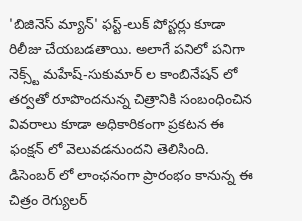'బిజినెస్ మ్యాన్' ఫస్ట్-లుక్ పోస్టర్లు కూడా రిలీజు చేయబడతాయి. అలాగే పనిలో పనిగా నెక్స్ట్ మహేష్-సుకుమార్ ల కాంబినేషన్ లో తర్వతో రూపొందనున్న చిత్రానికి సంబంధించిన వివరాలు కూడా అధికారికంగా ప్రకటన ఈ ఫంక్షన్ లో వెలువడనుందని తెలిసింది. డిసెంబర్ లో లాంఛనంగా ప్రారంభం కానున్న ఈ చిత్రం రెగ్యులర్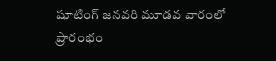షూటింగ్ జనవరి మూడవ వారంలో ప్రారంభం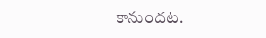కానుందట.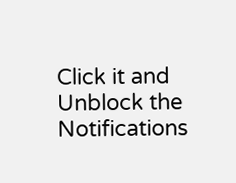Click it and Unblock the Notifications